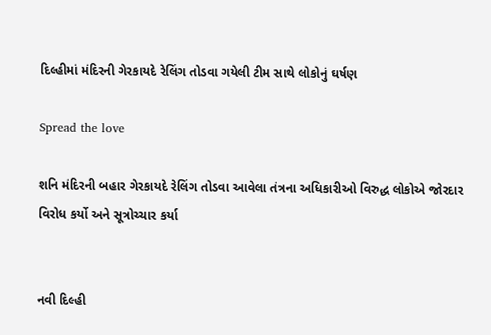દિલ્હીમાં મંદિરની ગેરકાયદે રેલિંગ તોડવા ગયેલી ટીમ સાથે લોકોનું ઘર્ષણ

Spread the love

શનિ મંદિરની બહાર ગેરકાયદે રેલિંગ તોડવા આવેલા તંત્રના અધિકારીઓ વિરુદ્ધ લોકોએ જોરદાર વિરોધ કર્યો અને સૂત્રોચ્ચાર કર્યા


નવી દિલ્હી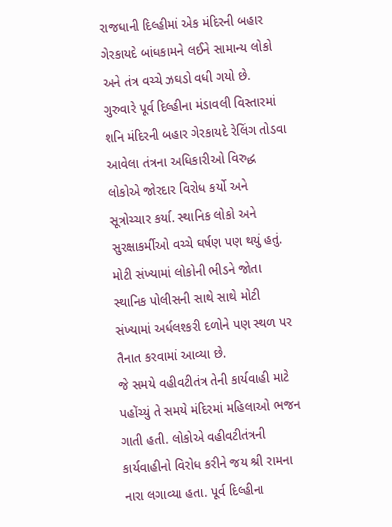રાજધાની દિલ્હીમાં એક મંદિરની બહાર ગેરકાયદે બાંધકામને લઈને સામાન્ય લોકો અને તંત્ર વચ્ચે ઝઘડો વધી ગયો છે. ગુરુવારે પૂર્વ દિલ્હીના મંડાવલી વિસ્તારમાં શનિ મંદિરની બહાર ગેરકાયદે રેલિંગ તોડવા આવેલા તંત્રના અધિકારીઓ વિરુદ્ધ લોકોએ જોરદાર વિરોધ કર્યો અને સૂત્રોચ્ચાર કર્યા. સ્થાનિક લોકો અને સુરક્ષાકર્મીઓ વચ્ચે ઘર્ષણ પણ થયું હતું. મોટી સંખ્યામાં લોકોની ભીડને જોતા સ્થાનિક પોલીસની સાથે સાથે મોટી સંખ્યામાં અર્ધલશ્કરી દળોને પણ સ્થળ પર તૈનાત કરવામાં આવ્યા છે.
જે સમયે વહીવટીતંત્ર તેની કાર્યવાહી માટે પહોંચ્યું તે સમયે મંદિરમાં મહિલાઓ ભજન ગાતી હતી. લોકોએ વહીવટીતંત્રની કાર્યવાહીનો વિરોધ કરીને જય શ્રી રામના નારા લગાવ્યા હતા. પૂર્વ દિલ્હીના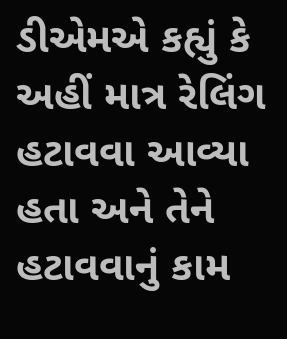ડીએમએ કહ્યું કે અહીં માત્ર રેલિંગ હટાવવા આવ્યા હતા અને તેને હટાવવાનું કામ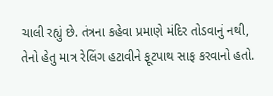ચાલી રહ્યું છે. તંત્રના કહેવા પ્રમાણે મંદિર તોડવાનું નથી, તેનો હેતુ માત્ર રેલિંગ હટાવીને ફૂટપાથ સાફ કરવાનો હતો.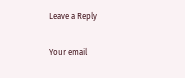Leave a Reply

Your email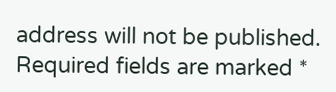address will not be published. Required fields are marked *